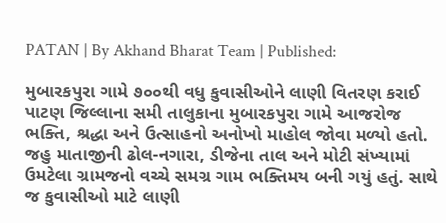PATAN | By Akhand Bharat Team | Published:

મુબારકપુરા ગામે ૭૦૦થી વધુ કુવાસીઓને લાણી વિતરણ કરાઈ
પાટણ જિલ્લાના સમી તાલુકાના મુબારકપુરા ગામે આજરોજ ભક્તિ, શ્રદ્ધા અને ઉત્સાહનો અનોખો માહોલ જોવા મળ્યો હતો. જહુ માતાજીની ઢોલ-નગારા, ડીજેના તાલ અને મોટી સંખ્યામાં ઉમટેલા ગ્રામજનો વચ્ચે સમગ્ર ગામ ભક્તિમય બની ગયું હતું. સાથે જ કુવાસીઓ માટે લાણી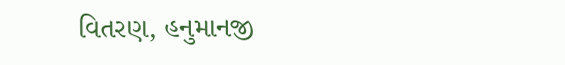વિતરણ, હનુમાનજી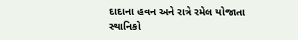દાદાના હવન અને રાત્રે રમેલ યોજાતા સ્થાનિકો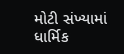મોટી સંખ્યામાં ધાર્મિક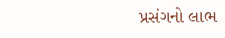પ્રસંગનો લાભ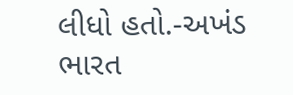લીધો હતો.-અખંડ ભારત